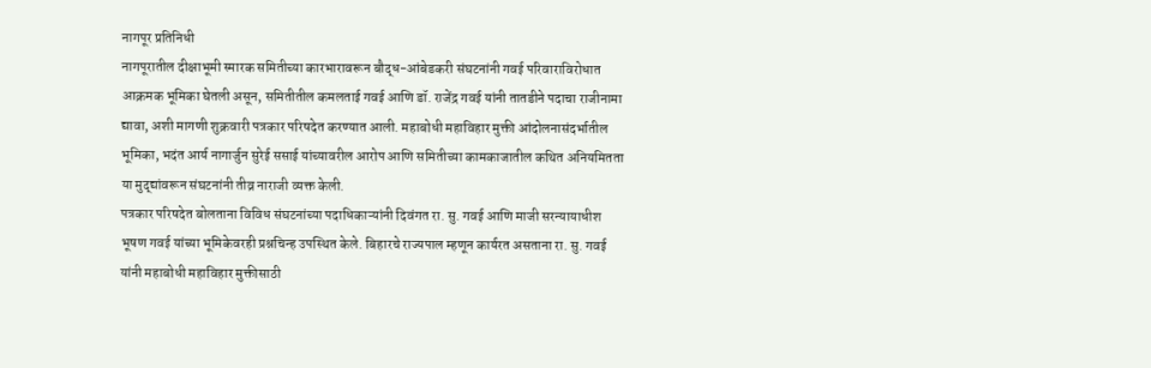नागपूर प्रतिनिधी
नागपूरातील दीक्षाभूमी स्मारक समितीच्या कारभारावरून बौद्ध-आंबेडकरी संघटनांनी गवई परिवाराविरोधात आक्रमक भूमिका घेतली असून, समितीतील कमलताई गवई आणि डॉ. राजेंद्र गवई यांनी तातडीने पदाचा राजीनामा द्यावा, अशी मागणी शुक्रवारी पत्रकार परिषदेत करण्यात आली. महाबोधी महाविहार मुक्ती आंदोलनासंदर्भातील भूमिका, भदंत आर्य नागार्जुन सुरेई ससाई यांच्यावरील आरोप आणि समितीच्या कामकाजातील कथित अनियमितता या मुद्द्यांवरून संघटनांनी तीव्र नाराजी व्यक्त केली.
पत्रकार परिषदेत बोलताना विविध संघटनांच्या पदाधिकाऱ्यांनी दिवंगत रा. सु. गवई आणि माजी सरन्यायाधीश भूषण गवई यांच्या भूमिकेवरही प्रश्नचिन्ह उपस्थित केले. बिहारचे राज्यपाल म्हणून कार्यरत असताना रा. सु. गवई यांनी महाबोधी महाविहार मुक्तीसाठी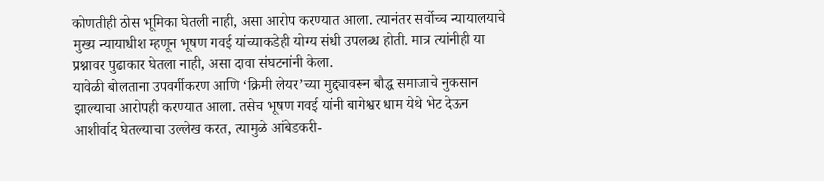कोणतीही ठोस भूमिका घेतली नाही, असा आरोप करण्यात आला. त्यानंतर सर्वोच्च न्यायालयाचे मुख्य न्यायाधीश म्हणून भूषण गवई यांच्याकडेही योग्य संधी उपलब्ध होती. मात्र त्यांनीही या प्रश्नावर पुढाकार घेतला नाही, असा दावा संघटनांनी केला.
यावेळी बोलताना उपवर्गीकरण आणि ‘क्रिमी लेयर’च्या मुद्द्यावरून बौद्ध समाजाचे नुकसान झाल्याचा आरोपही करण्यात आला. तसेच भूषण गवई यांनी बागेश्वर धाम येथे भेट देऊन आशीर्वाद घेतल्याचा उल्लेख करत, त्यामुळे आंबेडकरी-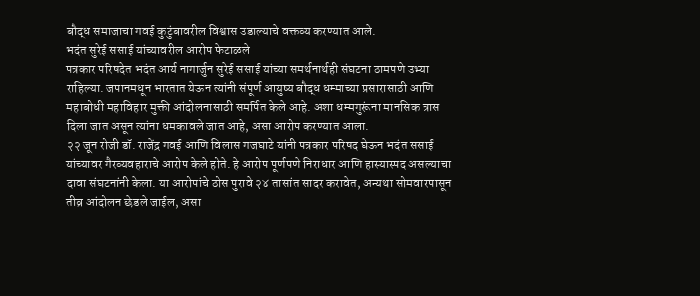बौद्ध समाजाचा गवई कुटुंबावरील विश्वास उडाल्याचे वक्तव्य करण्यात आले.
भदंत सुरेई ससाई यांच्यावरील आरोप फेटाळले
पत्रकार परिषदेत भदंत आर्य नागार्जुन सुरेई ससाई यांच्या समर्थनार्थही संघटना ठामपणे उभ्या राहिल्या. जपानमधून भारतात येऊन त्यांनी संपूर्ण आयुष्य बौद्ध धम्माच्या प्रसारासाठी आणि महाबोधी महाविहार मुक्ती आंदोलनासाठी समर्पित केले आहे. अशा धम्मगुरूंना मानसिक त्रास दिला जात असून त्यांना धमकावले जात आहे, असा आरोप करण्यात आला.
२२ जून रोजी डॉ. राजेंद्र गवई आणि विलास गजघाटे यांनी पत्रकार परिषद घेऊन भदंत ससाई यांच्यावर गैरव्यवहाराचे आरोप केले होते. हे आरोप पूर्णपणे निराधार आणि हास्यास्पद असल्याचा दावा संघटनांनी केला. या आरोपांचे ठोस पुरावे २४ तासांत सादर करावेत, अन्यथा सोमवारपासून तीव्र आंदोलन छेडले जाईल, असा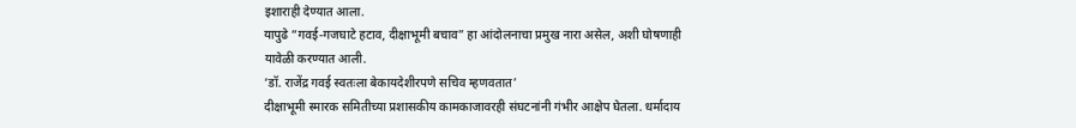इशाराही देण्यात आला.
यापुढे “गवई-गजघाटे हटाव, दीक्षाभूमी बचाव” हा आंदोलनाचा प्रमुख नारा असेल, अशी घोषणाही यावेळी करण्यात आली.
‘डॉ. राजेंद्र गवई स्वतःला बेकायदेशीरपणे सचिव म्हणवतात’
दीक्षाभूमी स्मारक समितीच्या प्रशासकीय कामकाजावरही संघटनांनी गंभीर आक्षेप घेतला. धर्मादाय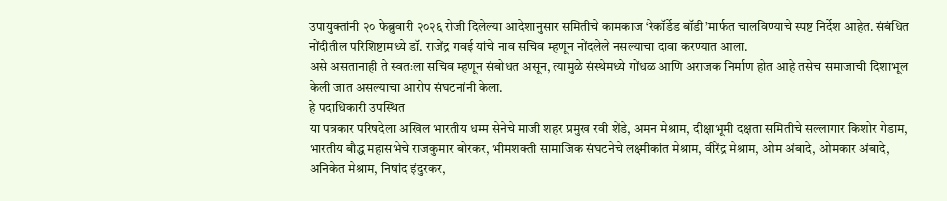उपायुक्तांनी २० फेब्रुवारी २०२६ रोजी दिलेल्या आदेशानुसार समितीचे कामकाज ‘रेकॉर्डेड बॉडी’मार्फत चालविण्याचे स्पष्ट निर्देश आहेत. संबंधित नोंदीतील परिशिष्टामध्ये डॉ. राजेंद्र गवई यांचे नाव सचिव म्हणून नोंदलेले नसल्याचा दावा करण्यात आला.
असे असतानाही ते स्वतःला सचिव म्हणून संबोधत असून, त्यामुळे संस्थेमध्ये गोंधळ आणि अराजक निर्माण होत आहे तसेच समाजाची दिशाभूल केली जात असल्याचा आरोप संघटनांनी केला.
हे पदाधिकारी उपस्थित
या पत्रकार परिषदेला अखिल भारतीय धम्म सेनेचे माजी शहर प्रमुख रवी शेंडे, अमन मेश्राम, दीक्षाभूमी दक्षता समितीचे सल्लागार किशोर गेडाम, भारतीय बौद्ध महासभेचे राजकुमार बोरकर, भीमशक्ती सामाजिक संघटनेचे लक्ष्मीकांत मेश्राम, वीरेंद्र मेश्राम, ओम अंबादे, ओमकार अंबादे, अनिकेत मेश्राम, निषांद इंदुरकर,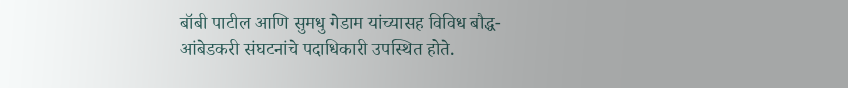बॉबी पाटील आणि सुमधु गेडाम यांच्यासह विविध बौद्ध-आंबेडकरी संघटनांचे पदाधिकारी उपस्थित होते.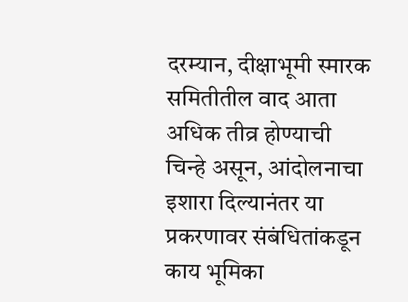दरम्यान, दीक्षाभूमी स्मारक समितीतील वाद आता अधिक तीव्र होण्याची चिन्हे असून, आंदोलनाचा इशारा दिल्यानंतर या प्रकरणावर संबंधितांकडून काय भूमिका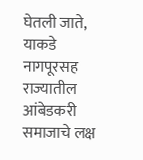घेतली जाते, याकडे नागपूरसह राज्यातील आंबेडकरी समाजाचे लक्ष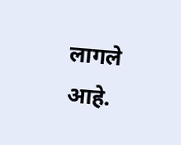लागले आहे.